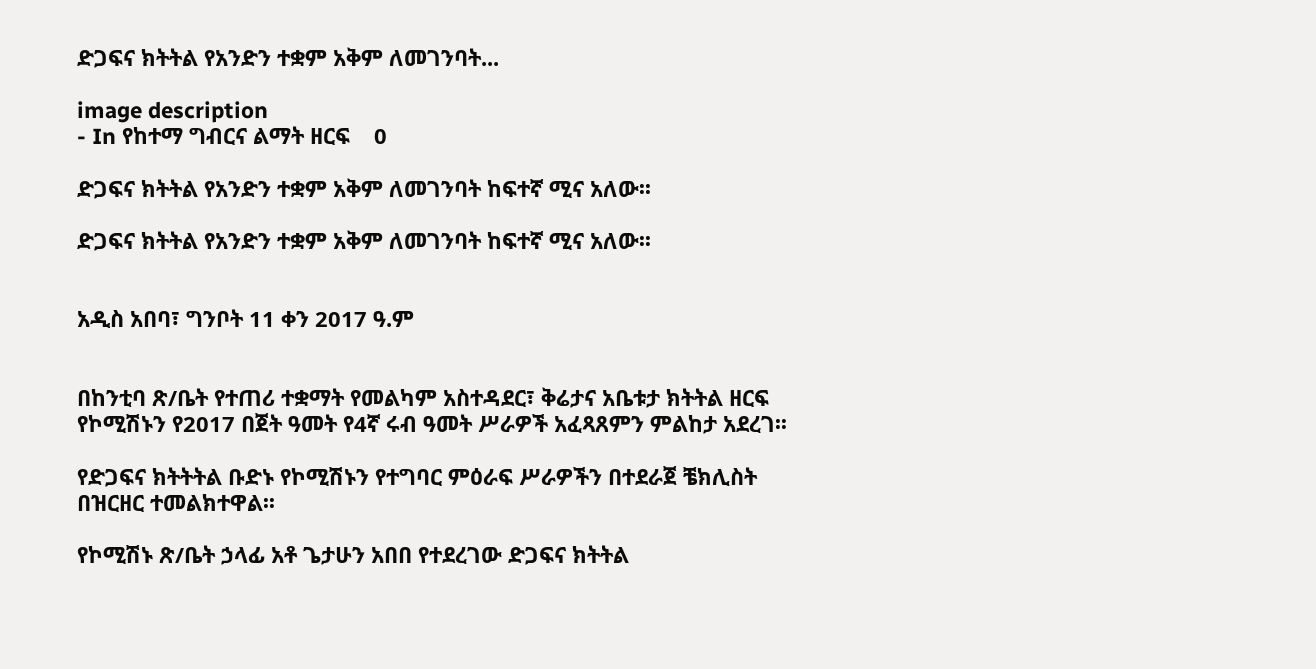ድጋፍና ክትትል የአንድን ተቋም አቅም ለመገንባት...

image description
- In የከተማ ግብርና ልማት ዘርፍ    0

ድጋፍና ክትትል የአንድን ተቋም አቅም ለመገንባት ከፍተኛ ሚና አለው፡፡

ድጋፍና ክትትል የአንድን ተቋም አቅም ለመገንባት ከፍተኛ ሚና አለው፡፡


አዲስ አበባ፣ ግንቦት 11 ቀን 2017 ዓ.ም


በከንቲባ ጽ/ቤት የተጠሪ ተቋማት የመልካም አስተዳደር፣ ቅሬታና አቤቱታ ክትትል ዘርፍ የኮሚሽኑን የ2017 በጀት ዓመት የ4ኛ ሩብ ዓመት ሥራዎች አፈጻጸምን ምልከታ አደረገ፡፡

የድጋፍና ክትትትል ቡድኑ የኮሚሽኑን የተግባር ምዕራፍ ሥራዎችን በተደራጀ ቼክሊስት በዝርዘር ተመልክተዋል፡፡

የኮሚሽኑ ጽ/ቤት ኃላፊ አቶ ጌታሁን አበበ የተደረገው ድጋፍና ክትትል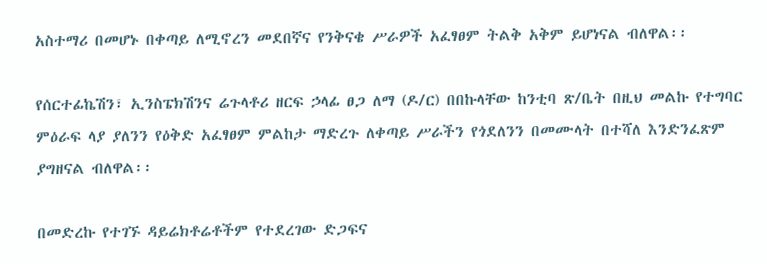አስተማሪ በመሆኑ በቀጣይ ለሚኖረን መደበኛና የንቅናቄ ሥራዎች አፈፃፀም ትልቅ አቅም ይሆነናል ብለዋል፡፡

የሰርተፊኬሽን፣ ኢንስፔክሽንና ሬጉላቶሪ ዘርፍ ኃላፊ ፀጋ ለማ (ዶ/ር) በበኩላቸው ከንቲባ ጽ/ቤት በዚህ መልኩ የተግባር ምዕራፍ ላያ ያለንን የዕቅድ አፈፃፀም ምልከታ ማድረጉ ለቀጣይ ሥራችን የጎደለንን በመሙላት በተሻለ እንድንፈጽም ያግዘናል ብለዋል፡፡

በመድረኩ የተገኙ ዳይሬክቶሬቶችም የተደረገው ድጋፍና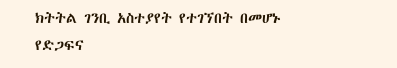ክትትል ገንቢ አስተያየት የተገኘበት በመሆኑ የድጋፍና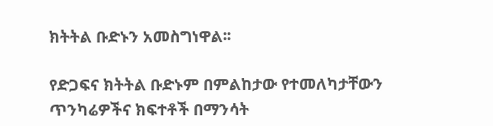ክትትል ቡድኑን አመስግነዋል፡፡

የድጋፍና ክትትል ቡድኑም በምልከታው የተመለካታቸውን ጥንካሬዎችና ክፍተቶች በማንሳት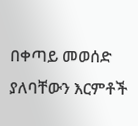በቀጣይ መወሰድ ያለባቸውን እርምቶች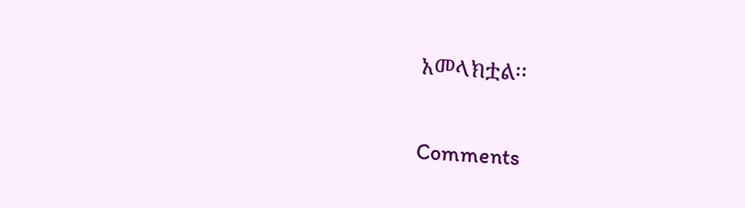አመላክቷል፡፡


Comments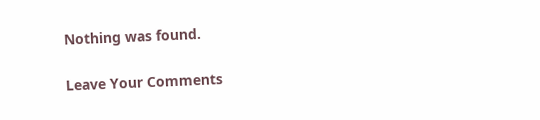Nothing was found.

Leave Your Comments